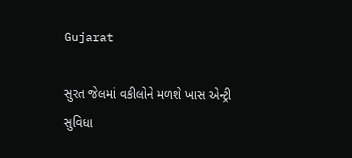Gujarat

સુરત જેલમાં વકીલોને મળશે ખાસ એન્ટ્રી સુવિધા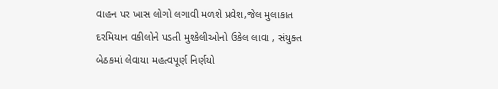વાહન પર ખાસ લોગો લગાવી મળશે પ્રવેશ,જેલ મુલાકાત દરમિયાન વકીલોને પડતી મુશ્કેલીઓનો ઉકેલ લાવા , સંયુક્ત બેઠકમાં લેવાયા મહત્વપૂર્ણ નિર્ણયો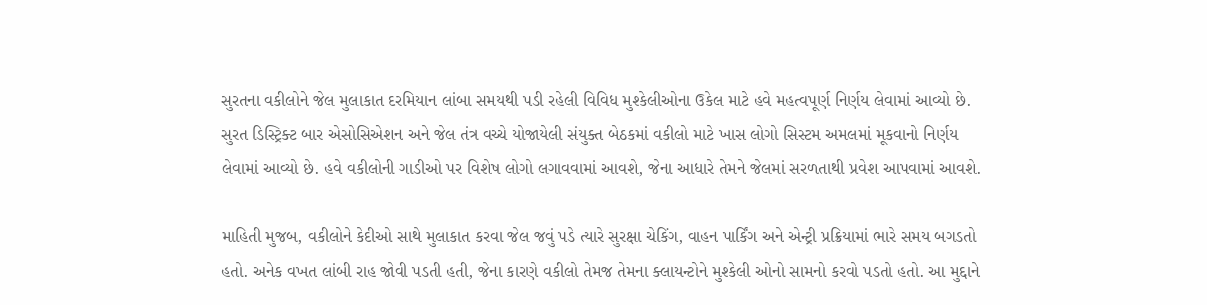સુરતના વકીલોને જેલ મુલાકાત દરમિયાન લાંબા સમયથી પડી રહેલી વિવિધ મુશ્કેલીઓના ઉકેલ માટે હવે મહત્વપૂર્ણ નિર્ણય લેવામાં આવ્યો છે. સુરત ડિસ્ટ્રિક્ટ બાર એસોસિએશન અને જેલ તંત્ર વચ્ચે યોજાયેલી સંયુક્ત બેઠકમાં વકીલો માટે ખાસ લોગો સિસ્ટમ અમલમાં મૂકવાનો નિર્ણય લેવામાં આવ્યો છે. હવે વકીલોની ગાડીઓ પર વિશેષ લોગો લગાવવામાં આવશે, જેના આધારે તેમને જેલમાં સરળતાથી પ્રવેશ આપવામાં આવશે.

માહિતી મુજબ, વકીલોને કેદીઓ સાથે મુલાકાત કરવા જેલ જવું પડે ત્યારે સુરક્ષા ચેકિંગ, વાહન પાર્કિંગ અને એન્ટ્રી પ્રક્રિયામાં ભારે સમય બગડતો હતો. અનેક વખત લાંબી રાહ જોવી પડતી હતી, જેના કારણે વકીલો તેમજ તેમના ક્લાયન્ટોને મુશ્કેલી ઓનો સામનો કરવો પડતો હતો. આ મુદ્દાને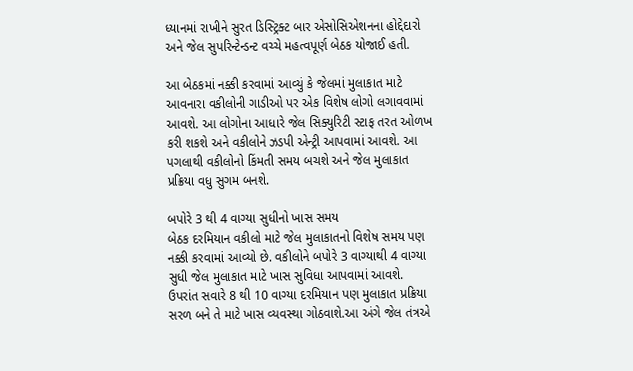ધ્યાનમાં રાખીને સુરત ડિસ્ટ્રિક્ટ બાર એસોસિએશનના હોદ્દેદારો અને જેલ સુપરિન્ટેન્ડન્ટ વચ્ચે મહત્વપૂર્ણ બેઠક યોજાઈ હતી.

આ બેઠકમાં નક્કી કરવામાં આવ્યું કે જેલમાં મુલાકાત માટે આવનારા વકીલોની ગાડીઓ પર એક વિશેષ લોગો લગાવવામાં આવશે. આ લોગોના આધારે જેલ સિક્યુરિટી સ્ટાફ તરત ઓળખ કરી શકશે અને વકીલોને ઝડપી એન્ટ્રી આપવામાં આવશે. આ પગલાથી વકીલોનો કિંમતી સમય બચશે અને જેલ મુલાકાત પ્રક્રિયા વધુ સુગમ બનશે.

બપોરે 3 થી 4 વાગ્યા સુધીનો ખાસ સમય
બેઠક દરમિયાન વકીલો માટે જેલ મુલાકાતનો વિશેષ સમય પણ નક્કી કરવામાં આવ્યો છે. વકીલોને બપોરે 3 વાગ્યાથી 4 વાગ્યા સુધી જેલ મુલાકાત માટે ખાસ સુવિધા આપવામાં આવશે. ઉપરાંત સવારે 8 થી 10 વાગ્યા દરમિયાન પણ મુલાકાત પ્રક્રિયા સરળ બને તે માટે ખાસ વ્યવસ્થા ગોઠવાશે.આ અંગે જેલ તંત્રએ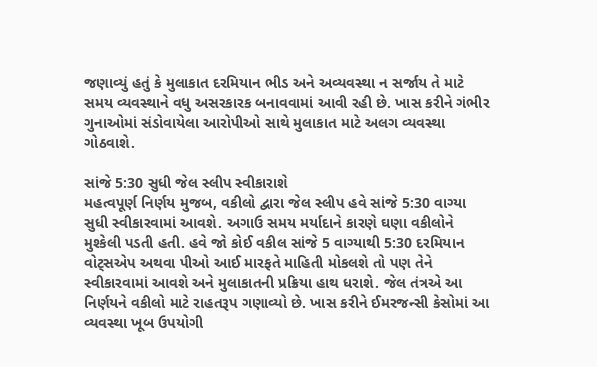જણાવ્યું હતું કે મુલાકાત દરમિયાન ભીડ અને અવ્યવસ્થા ન સર્જાય તે માટે સમય વ્યવસ્થાને વધુ અસરકારક બનાવવામાં આવી રહી છે. ખાસ કરીને ગંભીર ગુનાઓમાં સંડોવાયેલા આરોપીઓ સાથે મુલાકાત માટે અલગ વ્યવસ્થા ગોઠવાશે.

સાંજે 5:30 સુધી જેલ સ્લીપ સ્વીકારાશે
મહત્વપૂર્ણ નિર્ણય મુજબ, વકીલો દ્વારા જેલ સ્લીપ હવે સાંજે 5:30 વાગ્યા સુધી સ્વીકારવામાં આવશે. અગાઉ સમય મર્યાદાને કારણે ઘણા વકીલોને મુશ્કેલી પડતી હતી. હવે જો કોઈ વકીલ સાંજે 5 વાગ્યાથી 5:30 દરમિયાન વોટ્સએપ અથવા પીઓ આઈ મારફતે માહિતી મોકલશે તો પણ તેને સ્વીકારવામાં આવશે અને મુલાકાતની પ્રક્રિયા હાથ ધરાશે. જેલ તંત્રએ આ નિર્ણયને વકીલો માટે રાહતરૂપ ગણાવ્યો છે. ખાસ કરીને ઈમરજન્સી કેસોમાં આ વ્યવસ્થા ખૂબ ઉપયોગી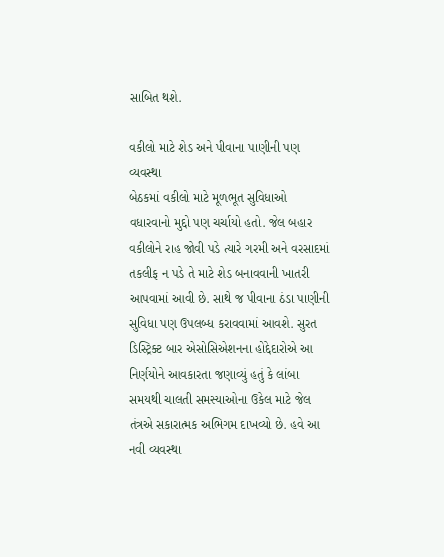સાબિત થશે.

વકીલો માટે શેડ અને પીવાના પાણીની પણ વ્યવસ્થા
બેઠકમાં વકીલો માટે મૂળભૂત સુવિધાઓ વધારવાનો મુદ્દો પણ ચર્ચાયો હતો. જેલ બહાર વકીલોને રાહ જોવી પડે ત્યારે ગરમી અને વરસાદમાં તકલીફ ન પડે તે માટે શેડ બનાવવાની ખાતરી આપવામાં આવી છે. સાથે જ પીવાના ઠંડા પાણીની સુવિધા પણ ઉપલબ્ધ કરાવવામાં આવશે. સુરત ડિસ્ટ્રિક્ટ બાર એસોસિએશનના હોદ્દેદારોએ આ નિર્ણયોને આવકારતા જણાવ્યું હતું કે લાંબા સમયથી ચાલતી સમસ્યાઓના ઉકેલ માટે જેલ તંત્રએ સકારાત્મક અભિગમ દાખવ્યો છે. હવે આ નવી વ્યવસ્થા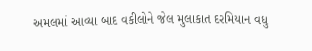અમલમાં આવ્યા બાદ વકીલોને જેલ મુલાકાત દરમિયાન વધુ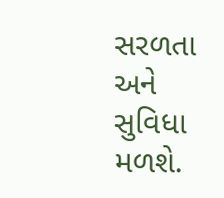સરળતા અને સુવિધા મળશે.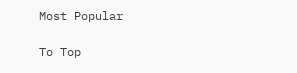Most Popular

To Top